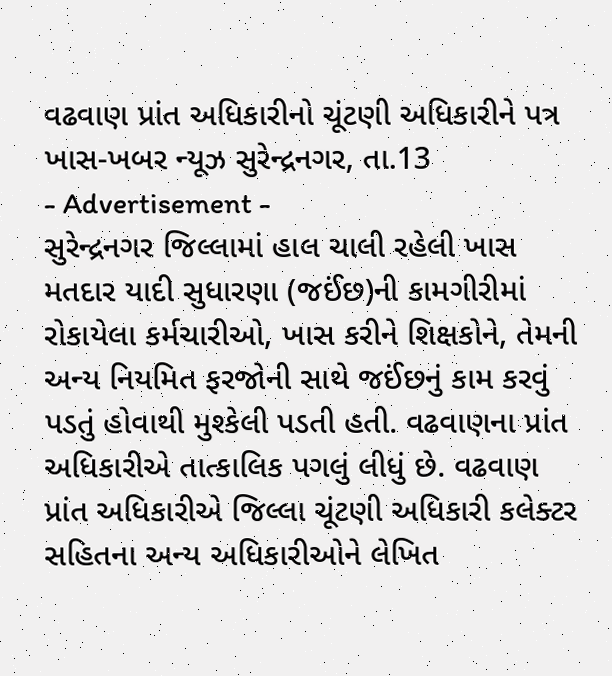વઢવાણ પ્રાંત અધિકારીનો ચૂંટણી અધિકારીને પત્ર
ખાસ-ખબર ન્યૂઝ સુરેન્દ્રનગર, તા.13
- Advertisement -
સુરેન્દ્રનગર જિલ્લામાં હાલ ચાલી રહેલી ખાસ મતદાર યાદી સુધારણા (જઈંછ)ની કામગીરીમાં રોકાયેલા કર્મચારીઓ, ખાસ કરીને શિક્ષકોને, તેમની અન્ય નિયમિત ફરજોની સાથે જઈંછનું કામ કરવું પડતું હોવાથી મુશ્કેલી પડતી હતી. વઢવાણના પ્રાંત અધિકારીએ તાત્કાલિક પગલું લીધું છે. વઢવાણ પ્રાંત અધિકારીએ જિલ્લા ચૂંટણી અધિકારી કલેક્ટર સહિતના અન્ય અધિકારીઓને લેખિત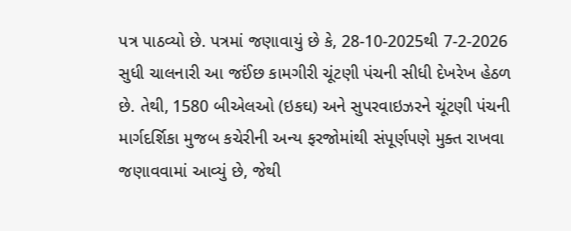પત્ર પાઠવ્યો છે. પત્રમાં જણાવાયું છે કે, 28-10-2025થી 7-2-2026 સુધી ચાલનારી આ જઈંછ કામગીરી ચૂંટણી પંચની સીધી દેખરેખ હેઠળ છે. તેથી, 1580 બીએલઓ (ઇકઘ) અને સુપરવાઇઝરને ચૂંટણી પંચની માર્ગદર્શિકા મુજબ કચેરીની અન્ય ફરજોમાંથી સંપૂર્ણપણે મુક્ત રાખવા જણાવવામાં આવ્યું છે, જેથી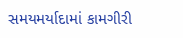સમયમર્યાદામાં કામગીરી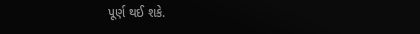પૂર્ણ થઈ શકે.